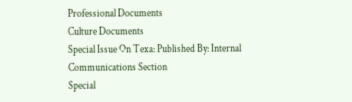Professional Documents
Culture Documents
Special Issue On Texa: Published By: Internal Communications Section
Special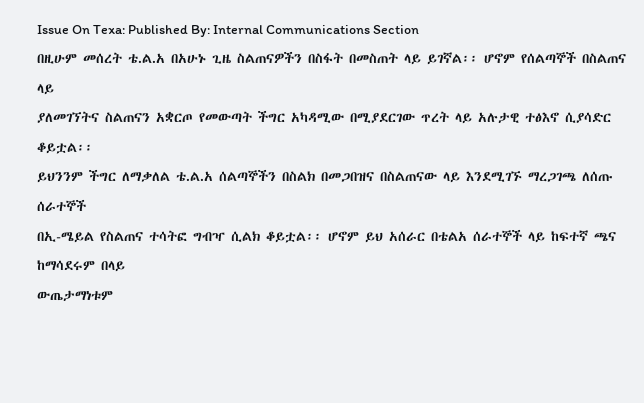Issue On Texa: Published By: Internal Communications Section
በዚሁም መሰረት ቴ.ል.አ በአሁኑ ጊዜ ስልጠናዎችን በስፋት በመስጠት ላይ ይገኛል፡፡ ሆኖም የሰልጣኞች በስልጠና ላይ
ያለመገኘትና ስልጠናን አቋርጦ የመውጣት ችግር አካዳሚው በሚያደርገው ጥረት ላይ አሉታዊ ተፅእኖ ሲያሳድር ቆይቷል፡፡
ይህንንም ችግር ለማቃለል ቴ.ል.አ ሰልጣኞችን በስልክ በመጋበዝና በስልጠናው ላይ እንደሚገኙ ማረጋገጫ ለሰጡ ሰራተኞች
በኢ-ሜይል የስልጠና ተሳትፎ ግብዣ ሲልክ ቆይቷል፡፡ ሆኖም ይህ አሰራር በቴልአ ሰራተኞች ላይ ከፍተኛ ጫና ከማሳደሩም በላይ
ውጤታማነቱም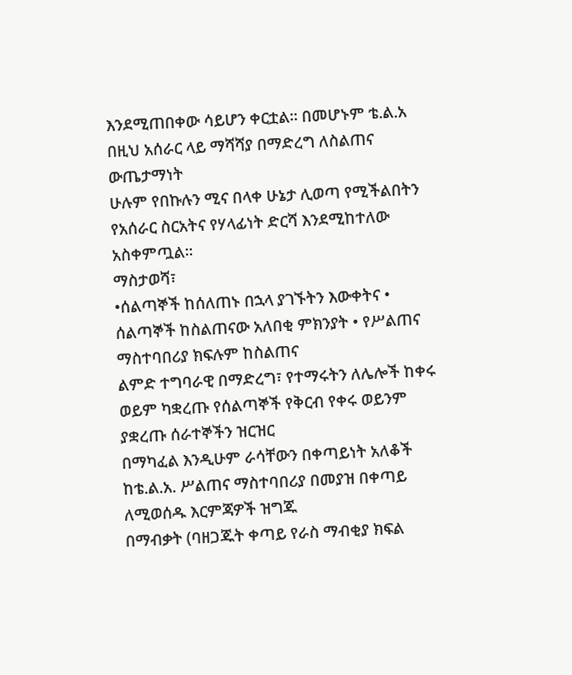እንደሚጠበቀው ሳይሆን ቀርቷል፡፡ በመሆኑም ቴ.ል.አ በዚህ አሰራር ላይ ማሻሻያ በማድረግ ለስልጠና ውጤታማነት
ሁሉም የበኩሉን ሚና በላቀ ሁኔታ ሊወጣ የሚችልበትን የአሰራር ስርአትና የሃላፊነት ድርሻ እንደሚከተለው አስቀምጧል፡፡
ማስታወሻ፣
•ሰልጣኞች ከሰለጠኑ በኋላ ያገኙትን እውቀትና • ሰልጣኞች ከስልጠናው አለበቂ ምክንያት • የሥልጠና ማስተባበሪያ ክፍሉም ከስልጠና
ልምድ ተግባራዊ በማድረግ፣ የተማሩትን ለሌሎች ከቀሩ ወይም ካቋረጡ የሰልጣኞች የቅርብ የቀሩ ወይንም ያቋረጡ ሰራተኞችን ዝርዝር
በማካፈል እንዲሁም ራሳቸውን በቀጣይነት አለቆች ከቴ.ል.አ. ሥልጠና ማስተባበሪያ በመያዝ በቀጣይ ለሚወሰዱ እርምጃዎች ዝግጁ
በማብቃት (ባዘጋጁት ቀጣይ የራስ ማብቂያ ክፍል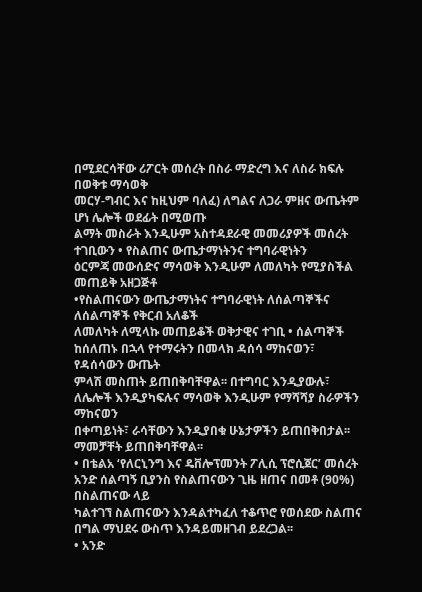በሚደርሳቸው ሪፖርት መሰረት በስራ ማድረግ እና ለስራ ክፍሉ በወቅቱ ማሳወቅ
መርሃ-ግብር እና ከዚህም ባለፈ) ለግልና ለጋራ ምዘና ውጤትም ሆነ ሌሎች ወደፊት በሚወጡ
ልማት መስራት እንዲሁም አስተዳደራዊ መመሪያዎች መሰረት ተገቢውን • የስልጠና ውጤታማነትንና ተግባራዊነትን
ዕርምጃ መውሰድና ማሳወቅ እንዲሁም ለመለካት የሚያስችል መጠይቅ አዘጋጅቶ
•የስልጠናውን ውጤታማነትና ተግባራዊነት ለሰልጣኞችና ለሰልጣኞች የቅርብ አለቆች
ለመለካት ለሚላኩ መጠይቆች ወቅታዊና ተገቢ • ሰልጣኞች ከሰለጠኑ በኋላ የተማሩትን በመላክ ዳሰሳ ማከናወን፣ የዳሰሳውን ውጤት
ምላሽ መስጠት ይጠበቅባቸዋል፡፡ በተግባር እንዲያውሉ፣ ለሌሎች እንዲያካፍሉና ማሳወቅ እንዲሁም የማሻሻያ ስራዎችን ማከናወን
በቀጣይነት፣ ራሳቸውን እንዲያበቁ ሁኔታዎችን ይጠበቅበታል፡፡
ማመቻቸት ይጠበቅባቸዋል፡፡
• በቴልአ ‘የለርኒንግ እና ዴቨሎፕመንት ፖሊሲ ፕሮሲጀር’ መሰረት አንድ ሰልጣኝ ቢያንስ የስልጠናውን ጊዜ ዘጠና በመቶ (90%) በስልጠናው ላይ
ካልተገኘ ስልጠናውን እንዳልተካፈለ ተቆጥሮ የወሰደው ስልጠና በግል ማህደሩ ውስጥ እንዳይመዘገብ ይደረጋል፡፡
• አንድ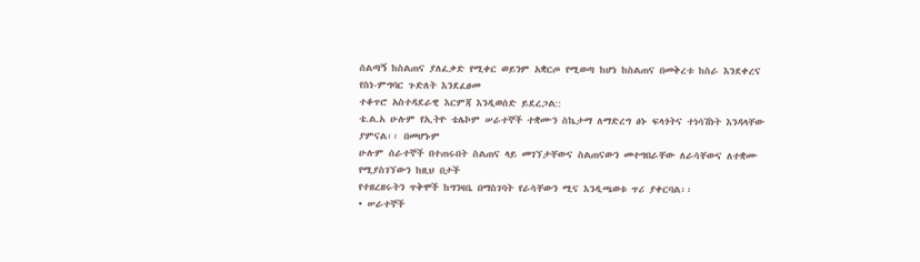ሰልጣኝ ከስልጠና ያለፈቃድ የሚቀር ወይንም አቋርጦ የሚወጣ ከሆነ ከስልጠና በመቅረቱ ከስራ እንደቀረና የስነ-ምግባር ጉድለት እንደፈፀመ
ተቆጥሮ አስተዳደራዊ እርምጃ እንዲወሰድ ይደረጋል::
ቴ.ል.አ ሁሉም የኢትዮ ቴሌኮም ሠራተኞች ተቋሙን ስኬታማ ለማድረግ ፅኑ ፍላጎትና ተነሳሽነት እንዳላቸው ያምናል፡፡ በመሆኑም
ሁሉም ሰራተኞች በተጠሩበት ስልጠና ላይ መገኘታቸውና ስልጠናውን መተግበራቸው ለራሳቸውና ለተቋሙ የሚያስገኘውን ከዚህ በታች
የተዘረዘሩትን ጥቅሞች ከግንዛቤ በማስገባት የራሳቸውን ሚና እንዲጫወቱ ጥሪ ያቀርባል፡፡
• ሠራተኞች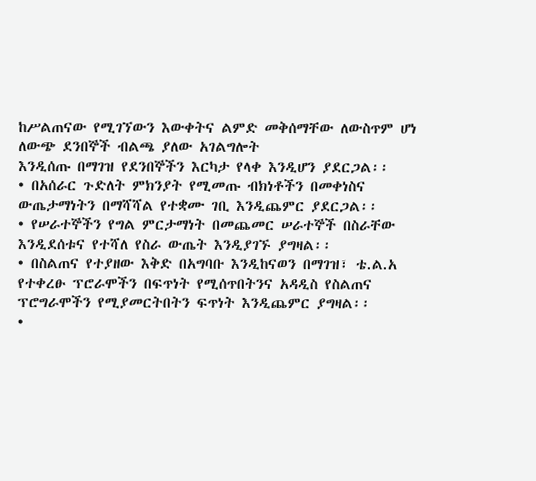ከሥልጠናው የሚገኘውን እውቀትና ልምድ መቅሰማቸው ለውስጥም ሆነ ለውጭ ደንበኞች ብልጫ ያለው አገልግሎት
እንዲሰጡ በማገዝ የደንበኞችን እርካታ የላቀ እንዲሆን ያደርጋል፡፡
• በአሰራር ጉድለት ምክንያት የሚመጡ ብክነቶችን በመቀነስና ውጤታማነትን በማሻሻል የተቋሙ ገቢ እንዲጨምር ያደርጋል፡፡
• የሠራተኞችን የግል ምርታማነት በመጨመር ሠራተኞች በስራቸው እንዲደሰቱና የተሻለ የስራ ውጤት እንዲያገኙ ያግዛል፡፡
• በስልጠና የተያዘው እቅድ በአግባቡ እንዲከናወን በማገዝ፣ ቴ.ል.አ የተቀረፁ ፕሮራሞችን በፍጥነት የሚሰጥበትንና አዳዲስ የስልጠና
ፕሮግራሞችን የሚያመርትበትን ፍጥነት እንዲጨምር ያግዛል፡፡
•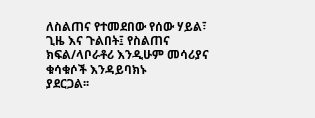ለስልጠና የተመደበው የሰው ሃይል፣ ጊዜ እና ጉልበት፤ የስልጠና ክፍል/ላቦራቶሪ እንዲሁም መሳሪያና ቁሳቁሶች እንዳይባክኑ
ያደርጋል፡፡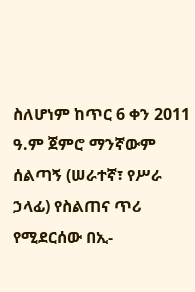ስለሆነም ከጥር 6 ቀን 2011 ዓ.ም ጀምሮ ማንኛውም ሰልጣኝ (ሠራተኛ፣ የሥራ ኃላፊ) የስልጠና ጥሪ የሚደርሰው በኢ-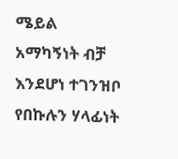ሜይል
አማካኝነት ብቻ እንደሆነ ተገንዝቦ የበኩሉን ሃላፊነት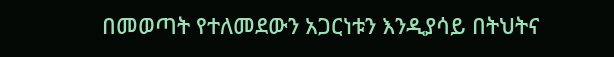በመወጣት የተለመደውን አጋርነቱን እንዲያሳይ በትህትና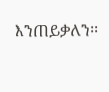እንጠይቃለን፡፡